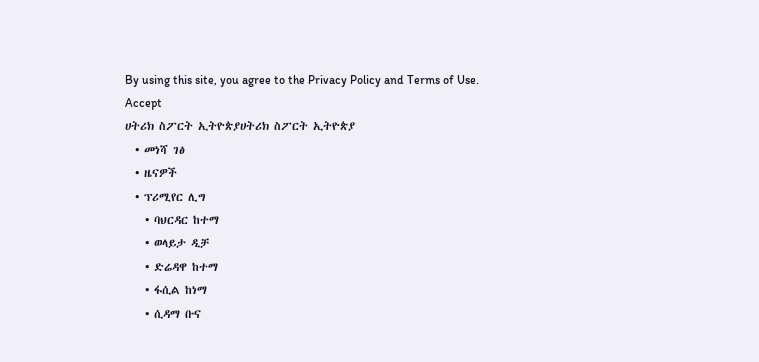By using this site, you agree to the Privacy Policy and Terms of Use.
Accept
ሀትሪክ ስፖርት ኢትዮጵያሀትሪክ ስፖርት ኢትዮጵያ
  • መነሻ ገፅ
  • ዜናዎች
  • ፕሪሚየር ሊግ
    • ባህርዳር ከተማ
    • ወላይታ ዲቻ
    • ድሬዳዋ ከተማ
    • ፋሲል ከነማ
    • ሲዳማ ቡና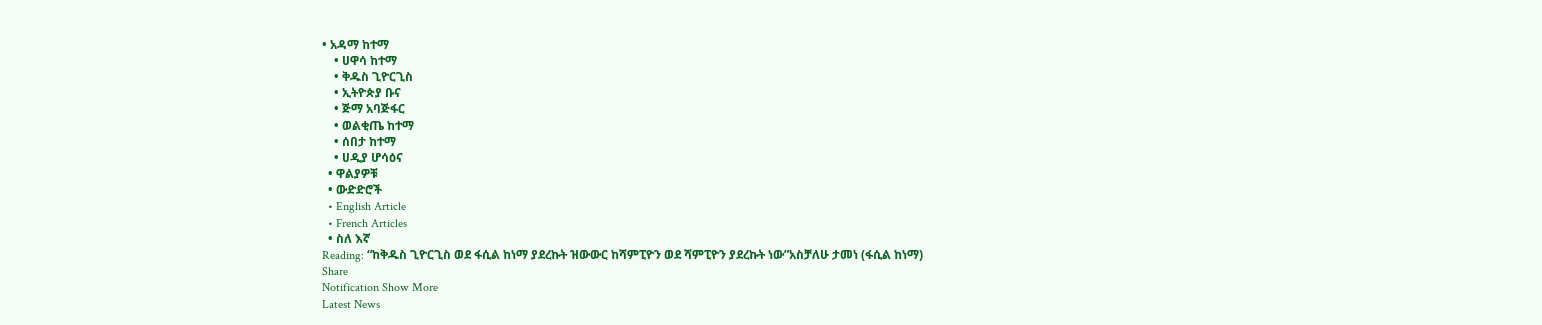• አዳማ ከተማ
    • ሀዋሳ ከተማ
    • ቅዱስ ጊዮርጊስ
    • ኢትዮጵያ ቡና
    • ጅማ አባጅፋር
    • ወልቂጤ ከተማ
    • ሰበታ ከተማ
    • ሀዲያ ሆሳዕና
  • ዋልያዎቹ
  • ውድድሮች
  • English Article
  • French Articles
  • ስለ እኛ
Reading: “ከቅዱስ ጊዮርጊስ ወደ ፋሲል ከነማ ያደረኩት ዝውውር ከሻምፒዮን ወደ ሻምፒዮን ያደረኩት ነው”አስቻለሁ ታመነ (ፋሲል ከነማ)
Share
Notification Show More
Latest News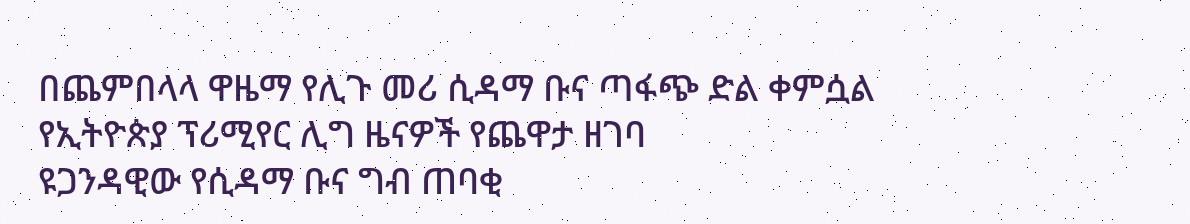በጨምበላላ ዋዜማ የሊጉ መሪ ሲዳማ ቡና ጣፋጭ ድል ቀምሷል
የኢትዮጵያ ፕሪሚየር ሊግ ዜናዎች የጨዋታ ዘገባ
ዩጋንዳዊው የሲዳማ ቡና ግብ ጠባቂ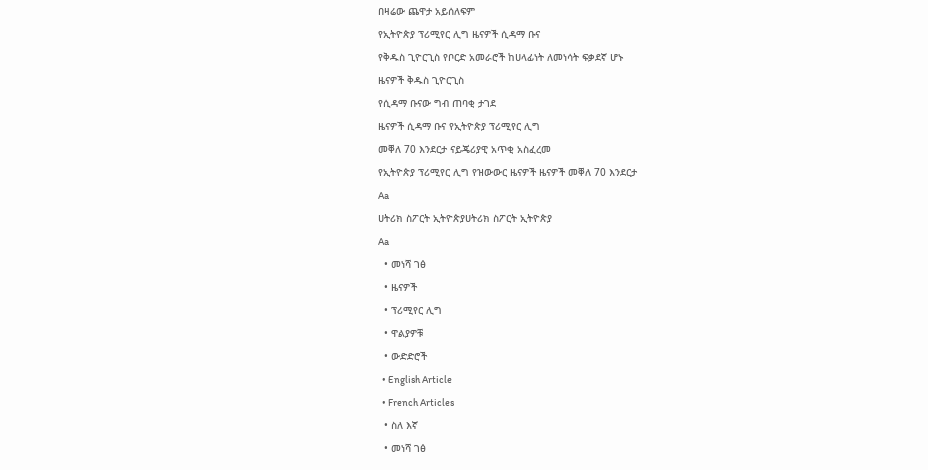በዛሬው ጨዋታ አይሰለፍም
የኢትዮጵያ ፕሪሚየር ሊግ ዜናዎች ሲዳማ ቡና
የቅዱስ ጊዮርጊስ የቦርድ አመራሮች ከሀላፊነት ለመነሳት ፍቃደኛ ሆኑ
ዜናዎች ቅዱስ ጊዮርጊስ
የሲዳማ ቡናው ግብ ጠባቂ ታገደ
ዜናዎች ሲዳማ ቡና የኢትዮጵያ ፕሪሚየር ሊግ
መቐለ 70 እንደርታ ናይጄሪያዊ አጥቂ አስፈረመ
የኢትዮጵያ ፕሪሚየር ሊግ የዝውውር ዜናዎች ዜናዎች መቐለ 70 እንደርታ
Aa
ሀትሪክ ስፖርት ኢትዮጵያሀትሪክ ስፖርት ኢትዮጵያ
Aa
  • መነሻ ገፅ
  • ዜናዎች
  • ፕሪሚየር ሊግ
  • ዋልያዎቹ
  • ውድድሮች
  • English Article
  • French Articles
  • ስለ እኛ
  • መነሻ ገፅ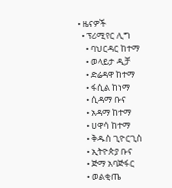• ዜናዎች
  • ፕሪሚየር ሊግ
    • ባህርዳር ከተማ
    • ወላይታ ዲቻ
    • ድሬዳዋ ከተማ
    • ፋሲል ከነማ
    • ሲዳማ ቡና
    • አዳማ ከተማ
    • ሀዋሳ ከተማ
    • ቅዱስ ጊዮርጊስ
    • ኢትዮጵያ ቡና
    • ጅማ አባጅፋር
    • ወልቂጤ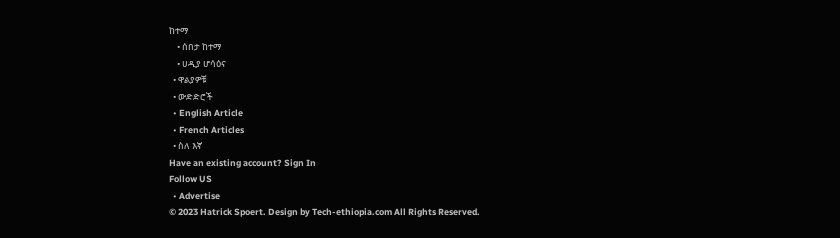ከተማ
    • ሰበታ ከተማ
    • ሀዲያ ሆሳዕና
  • ዋልያዎቹ
  • ውድድሮች
  • English Article
  • French Articles
  • ስለ እኛ
Have an existing account? Sign In
Follow US
  • Advertise
© 2023 Hatrick Spoert. Design by Tech-ethiopia.com All Rights Reserved.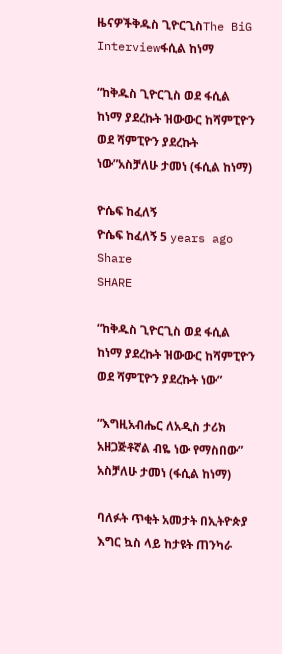ዜናዎችቅዱስ ጊዮርጊስThe BiG Interviewፋሲል ከነማ

“ከቅዱስ ጊዮርጊስ ወደ ፋሲል ከነማ ያደረኩት ዝውውር ከሻምፒዮን ወደ ሻምፒዮን ያደረኩት ነው”አስቻለሁ ታመነ (ፋሲል ከነማ)

ዮሴፍ ከፈለኝ
ዮሴፍ ከፈለኝ 5 years ago
Share
SHARE

“ከቅዱስ ጊዮርጊስ ወደ ፋሲል ከነማ ያደረኩት ዝውውር ከሻምፒዮን ወደ ሻምፒዮን ያደረኩት ነው”

“እግዚአብሔር ለአዲስ ታሪክ አዘጋጅቶኛል ብዬ ነው የማስበው”
አስቻለሁ ታመነ (ፋሲል ከነማ)

ባለፉት ጥቂት አመታት በኢትዮጵያ እግር ኳስ ላይ ከታዩት ጠንካራ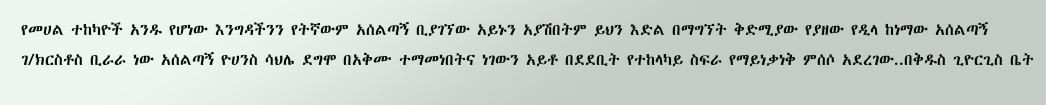የመሀል ተከካዮች አንዱ የሆነው እንግዳችንን የትኛውም አሰልጣኝ ቢያገኘው አይኑን አያሽበትም ይህን እድል በማግኘት ቅድሚያው የያዘው የዲላ ከነማው አሰልጣኝ ገ/ክርስቶስ ቢራራ ነው አሰልጣኝ ዮሀንስ ሳህሌ ደግሞ በአቅሙ ተማመነበትና ነገውን አይቶ በደደቢት የተከላካይ ስፍራ የማይነቃነቅ ምሰሶ አደረገው..በቅዱስ ጊዮርጊስ ቤት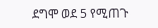ደግሞ ወደ 5 የሚጠጉ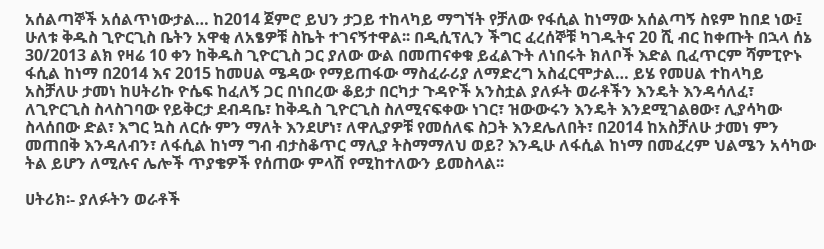አሰልጣኞች አሰልጥነውታል… ከ2014 ጀምሮ ይህን ታጋይ ተከላካይ ማግኘት የቻለው የፋሲል ከነማው አሰልጣኝ ስዩም ከበደ ነው፤ ሁለቱ ቅዱስ ጊዮርጊስ ቤትን አዋቂ ለአፄዎቹ ስኬት ተገናኝተዋል፡፡ በዲሲፕሊን ችግር ፈረሰኞቹ ካገዱትና 20 ሺ ብር ከቀጡት በኋላ ሰኔ 30/2013 ልክ የዛሬ 10 ቀን ከቅዱስ ጊዮርጊስ ጋር ያለው ውል በመጠናቀቁ ይፈልጉት ለነበሩት ክለቦች እድል ቢፈጥርም ሻምፒዮኑ ፋሲል ከነማ በ2014 እና 2015 ከመሀል ሜዳው የማይጠፋው ማስፈራሪያ ለማድረግ አስፈርሞታል… ይሄ የመሀል ተከላካይ አስቻለሁ ታመነ ከሀትሪኩ ዮሴፍ ከፈለኝ ጋር በነበረው ቆይታ በርካታ ጉዳዮች አንስቷል ያለፉት ወራቶችን እንዴት እንዳሳለፈ፣ ለጊዮርጊስ ስላስገባው የይቅርታ ደብዳቤ፣ ከቅዱስ ጊዮርጊስ ስለሚናፍቀው ነገር፣ ዝውውሩን እንዴት እንደሚገልፀው፣ ሊያሳካው ስላሰበው ድል፣ እግር ኳስ ለርሱ ምን ማለት እንደሆነ፣ ለዋሊያዎቹ የመሰለፍ ስጋት እንደሌለበት፣ በ2014 ከአስቻለሁ ታመነ ምን መጠበቅ እንዳለብን፣ ለፋሲል ከነማ ግብ ብታስቆጥር ማሊያ ትስማማለህ ወይ? እንዲሁ ለፋሲል ከነማ በመፈረም ህልሜን አሳካው ትል ይሆን ለሚሉና ሌሎች ጥያቄዎች የሰጠው ምላሽ የሚከተለውን ይመስላል፡፡

ሀትሪክ፡- ያለፉትን ወራቶች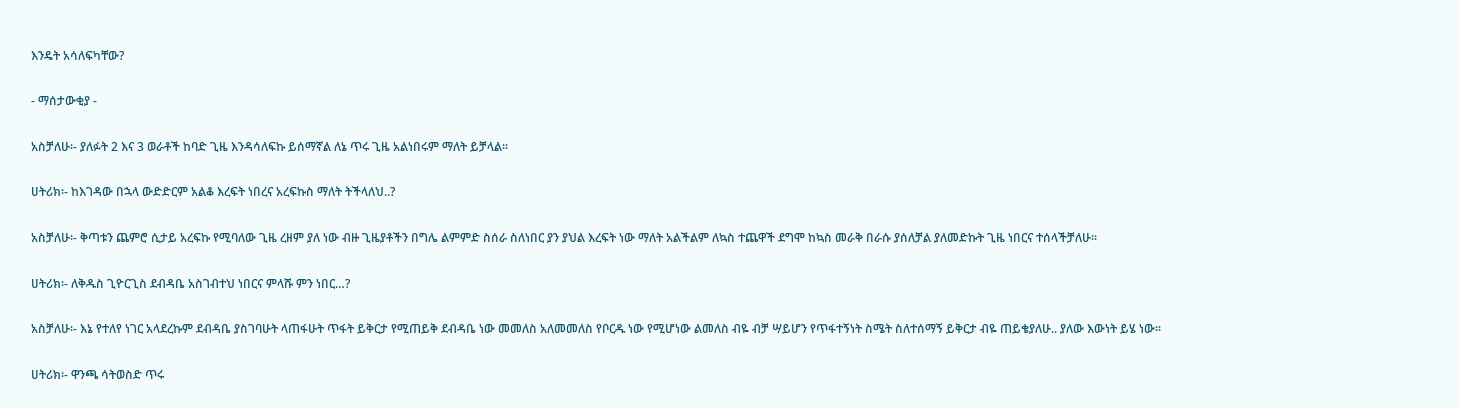እንዴት አሳለፍካቸው?

- ማሰታውቂያ -

አስቻለሁ፡- ያለፉት 2 እና 3 ወራቶች ከባድ ጊዜ እንዳሳለፍኩ ይሰማኛል ለኔ ጥሩ ጊዜ አልነበሩም ማለት ይቻላል።

ሀትሪክ፡- ከእገዳው በኋላ ውድድርም አልቆ እረፍት ነበረና አረፍኩስ ማለት ትችላለህ..?

አስቻለሁ፡- ቅጣቱን ጨምሮ ሲታይ አረፍኩ የሚባለው ጊዜ ረዘም ያለ ነው ብዙ ጊዜያቶችን በግሌ ልምምድ ስሰራ ስለነበር ያን ያህል እረፍት ነው ማለት አልችልም ለኳስ ተጨዋች ደግሞ ከኳስ መራቅ በራሱ ያሰለቻል ያለመድኩት ጊዜ ነበርና ተሰላችቻለሁ፡፡

ሀትሪክ፡- ለቅዱስ ጊዮርጊስ ደብዳቤ አስገብተህ ነበርና ምላሹ ምን ነበር…?

አስቻለሁ፡- እኔ የተለየ ነገር አላደረኩም ደብዳቤ ያስገባሁት ላጠፋሁት ጥፋት ይቅርታ የሚጠይቅ ደብዳቤ ነው መመለስ አለመመለስ የቦርዱ ነው የሚሆነው ልመለስ ብዬ ብቻ ሣይሆን የጥፋተኝነት ስሜት ስለተሰማኝ ይቅርታ ብዬ ጠይቄያለሁ.. ያለው እውነት ይሄ ነው፡፡

ሀትሪክ፡- ዋንጫ ሳትወስድ ጥሩ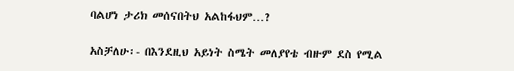ባልሆነ ታሪክ መሰናበትህ አልከፋህም…?

አስቻለሁ፡- በእንደዚህ አይነት ስሜት መለያየቴ ብዙም ደስ የሚል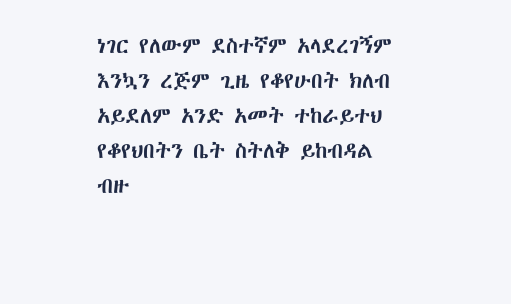ነገር የለውም ደስተኛም አላደረገኝም እንኳን ረጅም ጊዜ የቆየሁበት ክለብ አይደለም አንድ አመት ተከራይተህ የቆየህበትን ቤት ስትለቅ ይከብዳል ብዙ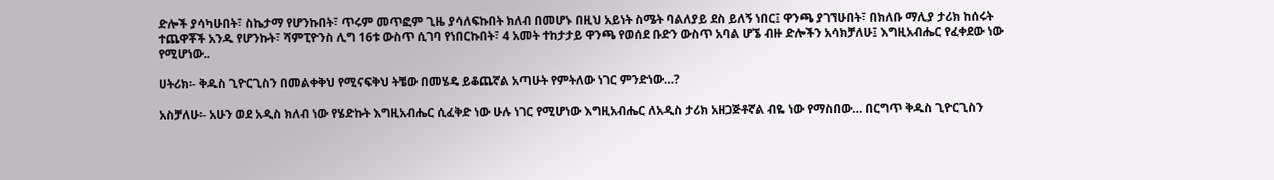ድሎች ያሳካሁበት፣ ስኬታማ የሆንኩበት፣ ጥሩም መጥፎም ጊዜ ያሳለፍኩበት ክለብ በመሆኑ በዚህ አይነት ስሜት ባልለያይ ደስ ይለኝ ነበር፤ ዋንጫ ያገኘሁበት፣ በክለቡ ማሊያ ታሪክ ከሰሩት ተጨዋቾች አንዱ የሆንኩት፣ ሻምፒዮንስ ሊግ 16ቱ ውስጥ ሲገባ የነበርኩበት፣ 4 አመት ተከታታይ ዋንጫ የወሰደ ቡድን ውስጥ አባል ሆኜ ብዙ ድሎችን አሳክቻለሁ፤ እግዚአብሔር የፈቀደው ነው የሚሆነው..

ሀትሪክ፡- ቅዱስ ጊዮርጊስን በመልቀቅህ የሚናፍቅህ ትቼው በመሄዴ ይቆጨኛል አጣሁት የምትለው ነገር ምንድነው…?

አስቻለሁ፡- አሁን ወደ አዲስ ክለብ ነው የሄድኩት እግዚአብሔር ሲፈቅድ ነው ሁሉ ነገር የሚሆነው እግዚአብሔር ለአዲስ ታሪክ አዘጋጅቶኛል ብዬ ነው የማስበው… በርግጥ ቅዱስ ጊዮርጊስን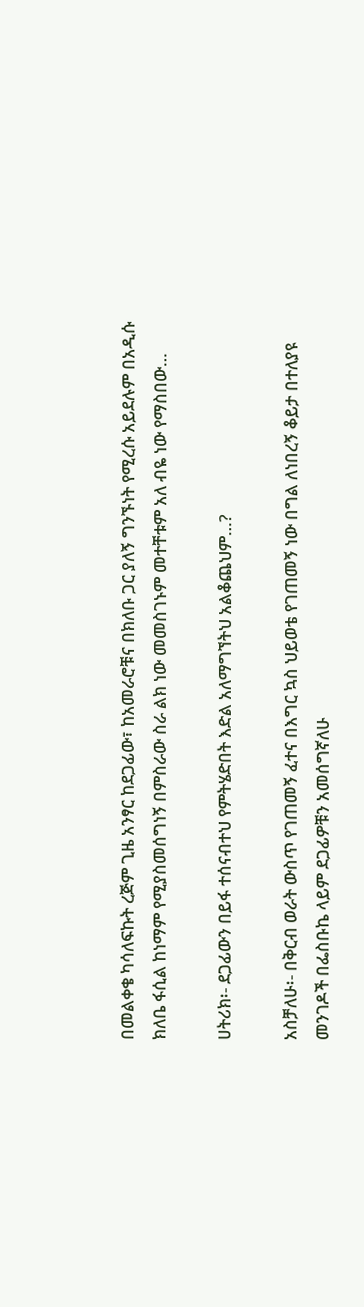በመልቀቄ ካሳለፍኩት ረጅም ጊዜ አንፃር ከደጋፊው፣ ከአመራሮቹና በክለቡ ጋር ያለኝ ግንኙነት የሚረሱ አይደሉም በአዲሱ ክለቤ ፋሲል ከነማም የሚያስመሰግነኝ በምስራው ስራ ልክ ነው መመስገኑም መተቸቱም አለ ብዬ ነው የማስበው…

ሀትሪክ፡- ደጋፊውን በይፋ ተሰናብተህ የምትሄድበት እድል አለማግኘትህ አልቆጨህም…?

አስቻለሁ፡- በቅርብ ወራት ውስጥ የገጠመኝ ፈተና በእግር ኳስ ህይወቴ የገጠመኝ ነው በግል ለነበረኝ ቆይታ በተለያዩ መንገዶች በፌስቡኬ ላይም ደጋፊዎቹን አመሰግኛለሁ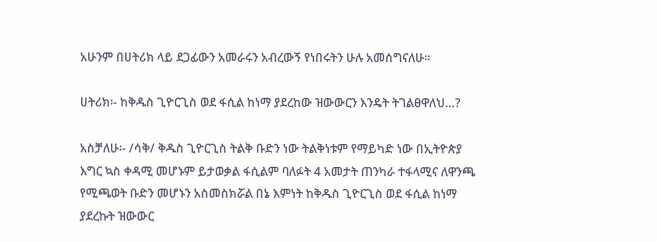አሁንም በሀትሪክ ላይ ደጋፊውን አመራሩን አብረውኝ የነበሩትን ሁሉ አመሰግናለሁ፡፡

ሀትሪክ፡- ከቅዱስ ጊዮርጊስ ወደ ፋሲል ከነማ ያደረከው ዝውውርን እንዴት ትገልፀዋለህ…?

አስቻለሁ፡- /ሳቅ/ ቅዱስ ጊዮርጊስ ትልቅ ቡድን ነው ትልቅነቱም የማይካድ ነው በኢትዮጵያ እግር ኳስ ቀዳሚ መሆኑም ይታወቃል ፋሲልም ባለፉት 4 አመታት ጠንካራ ተፋላሚና ለዋንጫ የሚጫወት ቡድን መሆኑን አስመስክሯል በኔ እምነት ከቅዱስ ጊዮርጊስ ወደ ፋሲል ከነማ ያደረኩት ዝውውር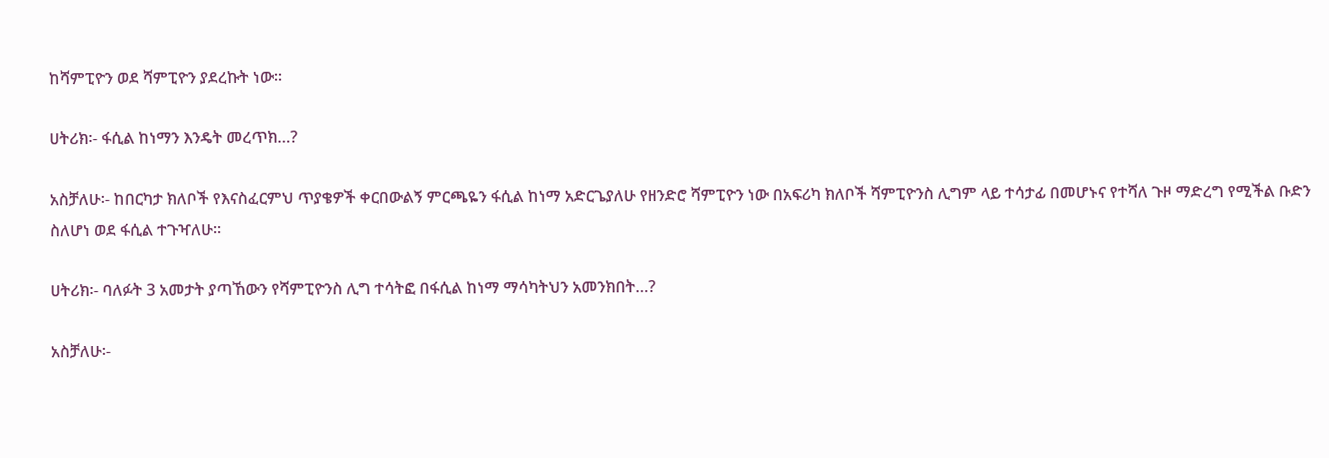ከሻምፒዮን ወደ ሻምፒዮን ያደረኩት ነው፡፡

ሀትሪክ፡- ፋሲል ከነማን እንዴት መረጥክ…?

አስቻለሁ፡- ከበርካታ ክለቦች የእናስፈርምህ ጥያቄዎች ቀርበውልኝ ምርጫዬን ፋሲል ከነማ አድርጌያለሁ የዘንድሮ ሻምፒዮን ነው በአፍሪካ ክለቦች ሻምፒዮንስ ሊግም ላይ ተሳታፊ በመሆኑና የተሻለ ጉዞ ማድረግ የሚችል ቡድን ስለሆነ ወደ ፋሲል ተጉዣለሁ፡፡

ሀትሪክ፡- ባለፉት 3 አመታት ያጣኸውን የሻምፒዮንስ ሊግ ተሳትፎ በፋሲል ከነማ ማሳካትህን አመንክበት…?

አስቻለሁ፡-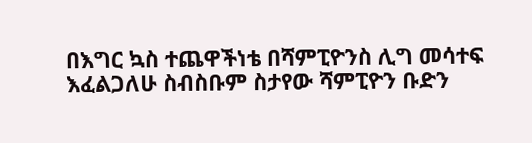በእግር ኳስ ተጨዋችነቴ በሻምፒዮንስ ሊግ መሳተፍ እፈልጋለሁ ስብስቡም ስታየው ሻምፒዮን ቡድን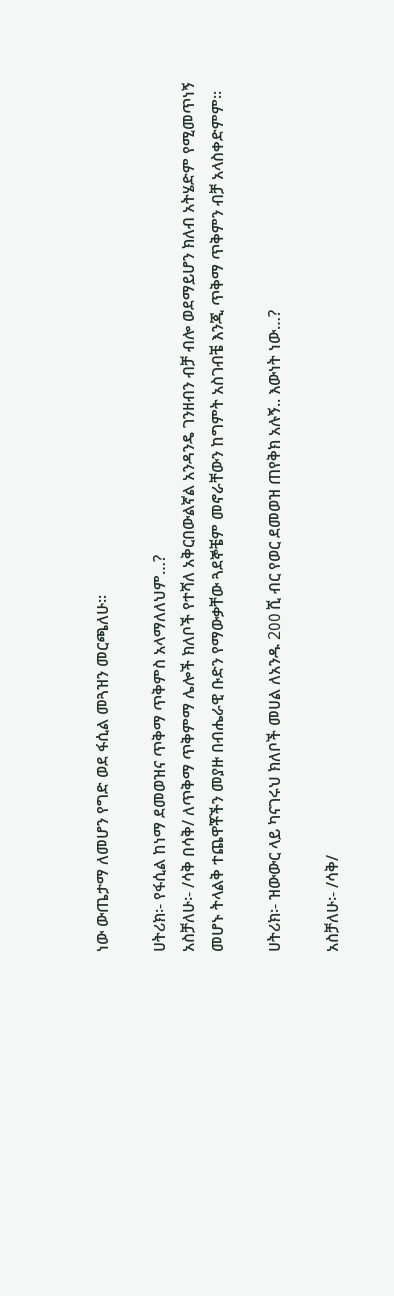ነው ውጤታማ ለመሆን የግድ ወደ ፋሲል መጓዝን መርጫለሁ፡፡

ሀትሪክ፡- የፋሲል ከነማ ደመወዝና ጥቅማ ጥቅምስ አላማለለህም…?
አስቻለሁ፡- /ሳቅ በሳቅ/ ለጥቅማ ጥቅምማ ሌሎች ክለቦች የተሻለ አቅርበውልኛል አንዳንዴ ገንዘብን ብቻ ብሎ ወደማይሆን ክለብ አትሄድም የሚመጥነኝ መሆኑ ትላልቅ ተጨዋቾችን መያዙ በብሔራዊ ቡድን የማውቃቸው ጓደኞቼም መኖራቸውን ከግምት አስገብቼ እንጂ ጥቅማ ጥቅምን ብቻ አላስቀድምም፡፡

ሀትሪክ፡- ዝውውር ላይ ካናገሩህ ክለቦች መሀል ለአንዱ 2߀߀ ሺ ብር የወር ደመወዝ ጠየቅክ አሉኝ.. እውነት ነው…?

አስቻለሁ፡- /ሳቅ/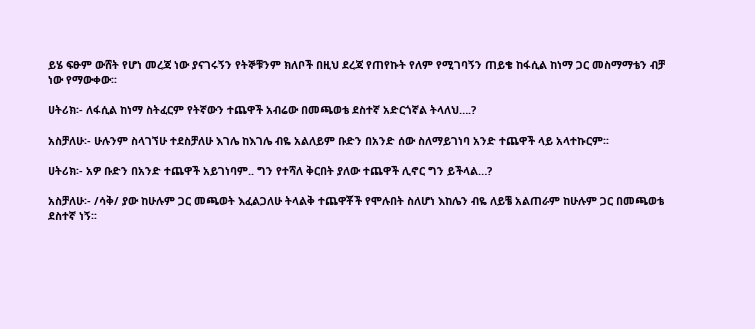ይሄ ፍፁም ውሸት የሆነ መረጃ ነው ያናገሩኝን የትኞቹንም ክለቦች በዚህ ደረጃ የጠየኩት የለም የሚገባኝን ጠይቄ ከፋሲል ከነማ ጋር መስማማቴን ብቻ ነው የማውቀው፡፡

ሀትሪክ፡- ለፋሲል ከነማ ስትፈርም የትኛውን ተጨዋች አብሬው በመጫወቴ ደስተኛ አድርጎኛል ትላለህ….?

አስቻለሁ፡- ሁሉንም ስላገኘሁ ተደስቻለሁ እገሌ ከእገሌ ብዬ አልለይም ቡድን በአንድ ሰው ስለማይገነባ አንድ ተጨዋች ላይ አላተኩርም፡፡

ሀትሪክ፡- አዎ ቡድን በአንድ ተጨዋች አይገነባም.. ግን የተሻለ ቅርበት ያለው ተጨዋች ሊኖር ግን ይችላል…?

አስቻለሁ፡- /ሳቅ/ ያው ከሁሉም ጋር መጫወት እፈልጋለሁ ትላልቅ ተጨዋቾች የሞሉበት ስለሆነ እከሌን ብዬ ለይቼ አልጠራም ከሁሉም ጋር በመጫወቴ ደስተኛ ነኝ፡፡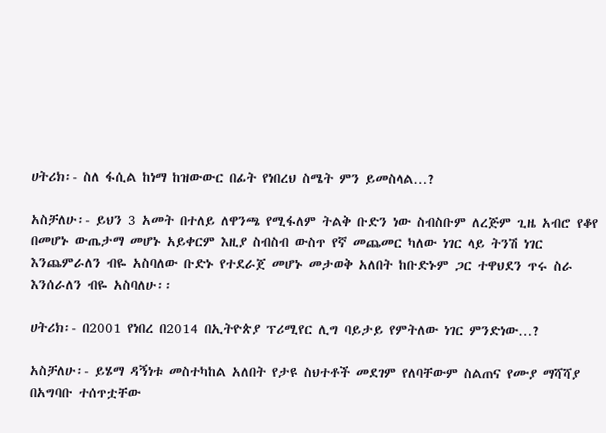ሀትሪክ፡- ስለ ፋሲል ከነማ ከዝውውር በፊት የነበረህ ስሜት ምን ይመስላል…?

አስቻለሁ፡- ይህን 3 አመት በተለይ ለዋንጫ የሚፋለም ትልቅ ቡድን ነው ስብስቡም ለረጅም ጊዜ አብሮ የቆየ በመሆኑ ውጤታማ መሆኑ አይቀርም እዚያ ስብስብ ውስጥ የኛ መጨመር ካለው ነገር ላይ ትንሽ ነገር እንጨምራለን ብዬ አስባለው ቡድኑ የተደራጀ መሆኑ መታወቅ አለበት ከቡድኑም ጋር ተዋህደን ጥሩ ስራ እንሰራለን ብዬ አስባለሁ፡፡

ሀትሪክ፡- በ2001 የነበረ በ2014 በኢትዮጵያ ፕሪሚየር ሊግ ባይታይ የምትለው ነገር ምንድነው…?

አስቻለሁ፡- ይሄማ ዳኝነቱ መስተካከል አለበት የታዩ ስህተቶች መደገም የለባቸውም ስልጠና የሙያ ማሻሻያ በአግባቡ ተሰጥቷቸው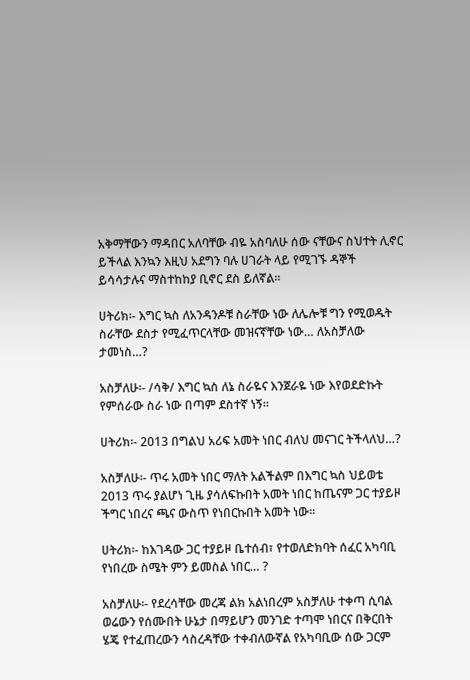አቅማቸውን ማዳበር አለባቸው ብዬ አስባለሁ ሰው ናቸውና ስህተት ሊኖር ይችላል እንኳን እዚህ አደግን ባሉ ሀገራት ላይ የሚገኙ ዳኞች ይሳሳታሉና ማስተከከያ ቢኖር ደስ ይለኛል፡፡

ሀትሪክ፡- እግር ኳስ ለአንዳንዶቹ ስራቸው ነው ለሌሎቹ ግን የሚወዱት ስራቸው ደስታ የሚፈጥርላቸው መዝናኛቸው ነው… ለአስቻለው ታመነስ…?

አስቻለሁ፡- /ሳቅ/ እግር ኳስ ለኔ ስራዬና እንጀራዬ ነው እየወደድኩት የምሰራው ስራ ነው በጣም ደስተኛ ነኝ፡፡

ሀትሪክ፡- 2013 በግልህ አሪፍ አመት ነበር ብለህ መናገር ትችላለህ…?

አስቻለሁ፡- ጥሩ አመት ነበር ማለት አልችልም በእግር ኳስ ህይወቴ 2013 ጥሩ ያልሆነ ጊዜ ያሳለፍኩበት አመት ነበር ከጤናም ጋር ተያይዞ ችግር ነበረና ጫና ውስጥ የነበርኩበት አመት ነው፡፡

ሀትሪክ፡- ከእገዳው ጋር ተያይዞ ቤተሰብ፣ የተወለድክባት ሰፈር አካባቢ የነበረው ስሜት ምን ይመስል ነበር… ?

አስቻለሁ፡- የደረሳቸው መረጃ ልክ አልነበረም አስቻለሁ ተቀጣ ሲባል ወሬውን የሰሙበት ሁኔታ በማይሆን መንገድ ተጣሞ ነበርና በቅርበት ሄጄ የተፈጠረውን ሳስረዳቸው ተቀብለውኛል የአካባቢው ሰው ጋርም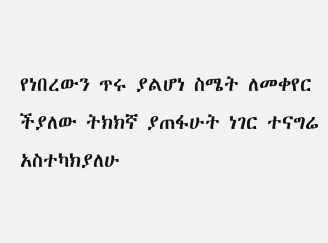የነበረውን ጥሩ ያልሆነ ስሜት ለመቀየር ችያለው ትክክኛ ያጠፋሁት ነገር ተናግሬ አስተካክያለሁ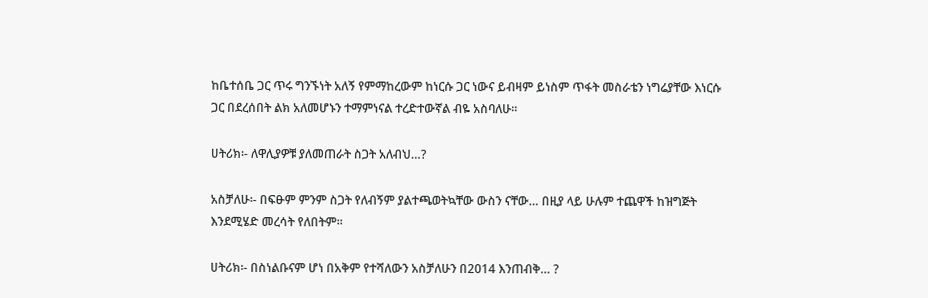ከቤተሰቤ ጋር ጥሩ ግንኙነት አለኝ የምማከረውም ከነርሱ ጋር ነውና ይብዛም ይነስም ጥፋት መስራቴን ነግሬያቸው እነርሱ ጋር በደረሰበት ልክ አለመሆኑን ተማምነናል ተረድተውኛል ብዬ አስባለሁ፡፡

ሀትሪክ፡- ለዋሊያዎቹ ያለመጠራት ስጋት አለብህ…?

አስቻለሁ፡- በፍፁም ምንም ስጋት የለብኝም ያልተጫወትኳቸው ውስን ናቸው… በዚያ ላይ ሁሉም ተጨዋች ከዝግጅት እንደሚሄድ መረሳት የለበትም፡፡

ሀትሪክ፡- በስነልቡናም ሆነ በአቅም የተሻለውን አስቻለሁን በ2014 እንጠብቅ… ?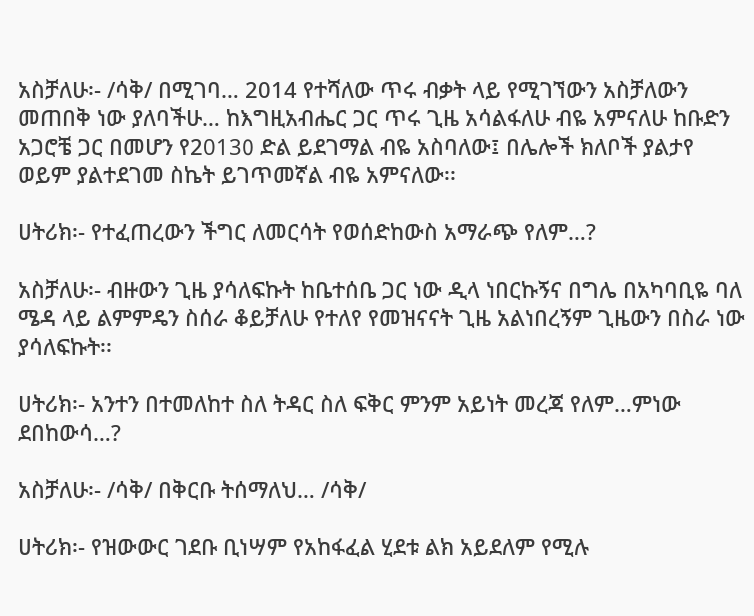አስቻለሁ፡- /ሳቅ/ በሚገባ… 2014 የተሻለው ጥሩ ብቃት ላይ የሚገኘውን አስቻለውን መጠበቅ ነው ያለባችሁ… ከእግዚአብሔር ጋር ጥሩ ጊዜ አሳልፋለሁ ብዬ አምናለሁ ከቡድን አጋሮቼ ጋር በመሆን የ2߀013 ድል ይደገማል ብዬ አስባለው፤ በሌሎች ክለቦች ያልታየ ወይም ያልተደገመ ስኬት ይገጥመኛል ብዬ አምናለው፡፡

ሀትሪክ፡- የተፈጠረውን ችግር ለመርሳት የወሰድከውስ አማራጭ የለም…?

አስቻለሁ፡- ብዙውን ጊዜ ያሳለፍኩት ከቤተሰቤ ጋር ነው ዲላ ነበርኩኝና በግሌ በአካባቢዬ ባለ ሜዳ ላይ ልምምዴን ስሰራ ቆይቻለሁ የተለየ የመዝናናት ጊዜ አልነበረኝም ጊዜውን በስራ ነው ያሳለፍኩት፡፡

ሀትሪክ፡- አንተን በተመለከተ ስለ ትዳር ስለ ፍቅር ምንም አይነት መረጃ የለም…ምነው ደበከውሳ…?

አስቻለሁ፡- /ሳቅ/ በቅርቡ ትሰማለህ… /ሳቅ/

ሀትሪክ፡- የዝውውር ገደቡ ቢነሣም የአከፋፈል ሂደቱ ልክ አይደለም የሚሉ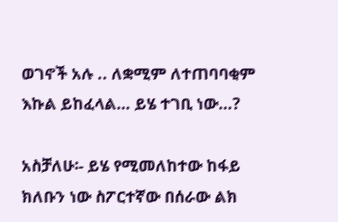ወገኖች አሉ .. ለቋሚም ለተጠባባቂም እኩል ይከፈላል… ይሄ ተገቢ ነው…?

አስቻለሁ፡- ይሄ የሚመለከተው ከፋይ ክለቡን ነው ስፖርተኛው በሰራው ልክ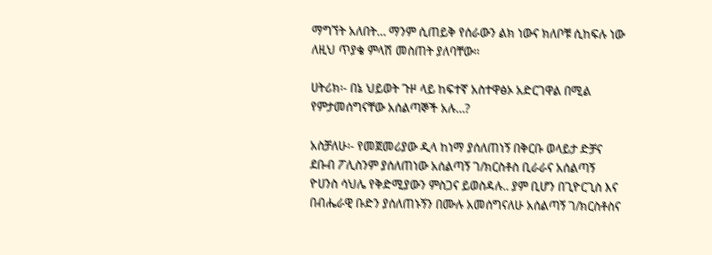ማግኘት አለበት… ማንም ሲጠይቅ የሰራውን ልክ ነውና ክለቦቹ ሲከፍሉ ነው ለዚህ ጥያቄ ምላሽ መስጠት ያለባቸው፡፡

ሀትሪክ፡- በኔ ህይወት ጉዞ ላይ ከፍተኛ አስተዋፅኦ አድርገዋል በሚል የምታመሰግናቸው አሰልጣኞች አሉ…?

አስቻለሁ፡- የመጀመሪያው ዲላ ከነማ ያሰለጠነኝ በቅርቡ ወላይታ ድቻና ደቡብ ፖሊስንም ያሰለጠነው አሰልጣኝ ገ/ክርስቶስ ቢራራና አሰልጣኝ ዮሀንስ ሳህሌ የቅድሚያውን ምስጋና ይወስዳሉ.. ያም ቢሆን በጊዮርጊስ እና በብሔራዊ ቡድን ያሰለጠኑኝን በሙሉ አመሰግናለሁ አሰልጣኝ ገ/ክርስቶስና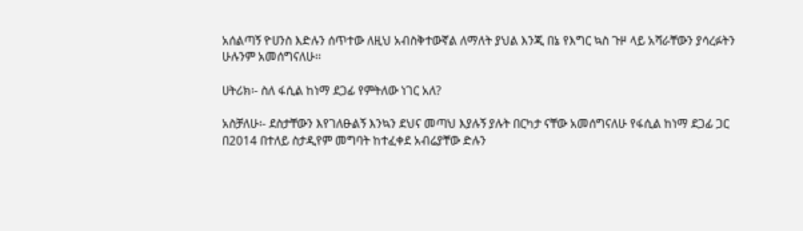አሰልጣኝ ዮሀንስ እድሉን ሰጥተው ለዚህ አብስቅተውኛል ለማለት ያህል እንጂ በኔ የእግር ኳስ ጉዞ ላይ አሻራቸውን ያሳረፉትን ሁሉንም አመሰግናለሁ፡፡

ሀትሪክ፡- ስለ ፋሲል ከነማ ደጋፊ የምትለው ነገር አለ?

አስቻለሁ፡- ደስታቸውን እየገለፁልኝ እንኳን ደህና መጣህ እያሉኝ ያሉት በርካታ ናቸው አመሰግናለሁ የፋሲል ከነማ ደጋፊ ጋር በ2014 በተለይ ስታዲየም መግባት ከተፈቀደ አብሬያቸው ድሉን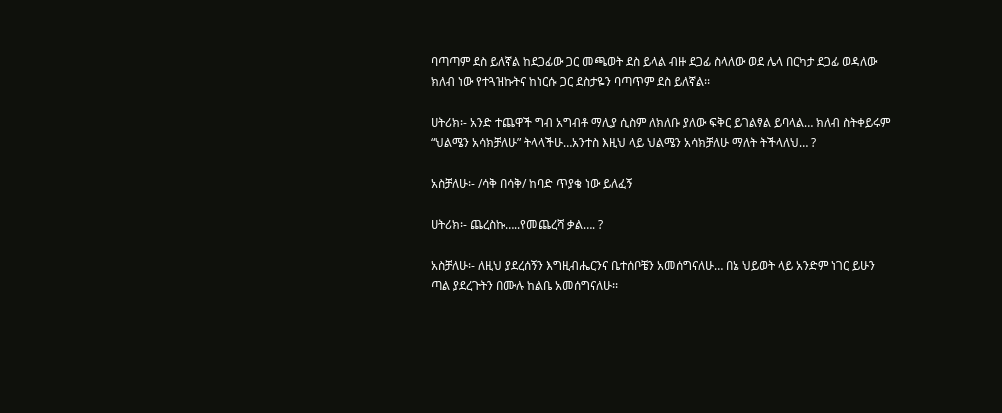ባጣጣም ደስ ይለኛል ከደጋፊው ጋር መጫወት ደስ ይላል ብዙ ደጋፊ ስላለው ወደ ሌላ በርካታ ደጋፊ ወዳለው ክለብ ነው የተጓዝኩትና ከነርሱ ጋር ደስታዬን ባጣጥም ደስ ይለኛል፡፡

ሀትሪክ፡- አንድ ተጨዋች ግብ አግብቶ ማሊያ ሲስም ለክለቡ ያለው ፍቅር ይገልፃል ይባላል… ክለብ ስትቀይሩም “ህልሜን አሳክቻለሁ” ትላላችሁ…አንተስ እዚህ ላይ ህልሜን አሳክቻለሁ ማለት ትችላለህ… ?

አስቻለሁ፡- /ሳቅ በሳቅ/ ከባድ ጥያቄ ነው ይለፈኝ

ሀትሪክ፡- ጨረስኩ…..የመጨረሻ ቃል…. ?

አስቻለሁ፡- ለዚህ ያደረሰኝን እግዚብሔርንና ቤተሰቦቼን አመሰግናለሁ… በኔ ህይወት ላይ አንድም ነገር ይሁን ጣል ያደረጉትን በሙሉ ከልቤ አመሰግናለሁ፡፡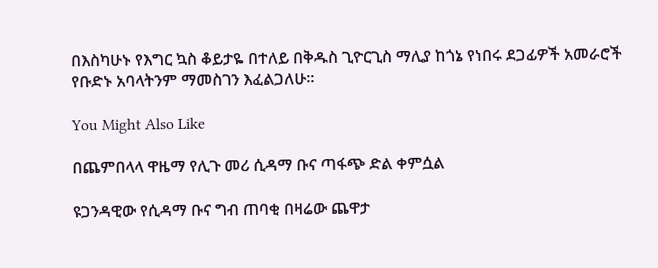በእስካሁኑ የእግር ኳስ ቆይታዬ በተለይ በቅዱስ ጊዮርጊስ ማሊያ ከጎኔ የነበሩ ደጋፊዎች አመራሮች የቡድኑ አባላትንም ማመስገን እፈልጋለሁ፡፡

You Might Also Like

በጨምበላላ ዋዜማ የሊጉ መሪ ሲዳማ ቡና ጣፋጭ ድል ቀምሷል

ዩጋንዳዊው የሲዳማ ቡና ግብ ጠባቂ በዛሬው ጨዋታ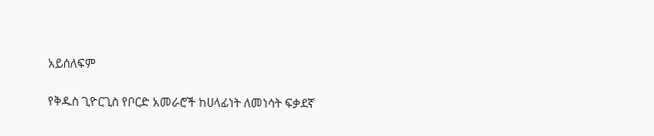አይሰለፍም

የቅዱስ ጊዮርጊስ የቦርድ አመራሮች ከሀላፊነት ለመነሳት ፍቃደኛ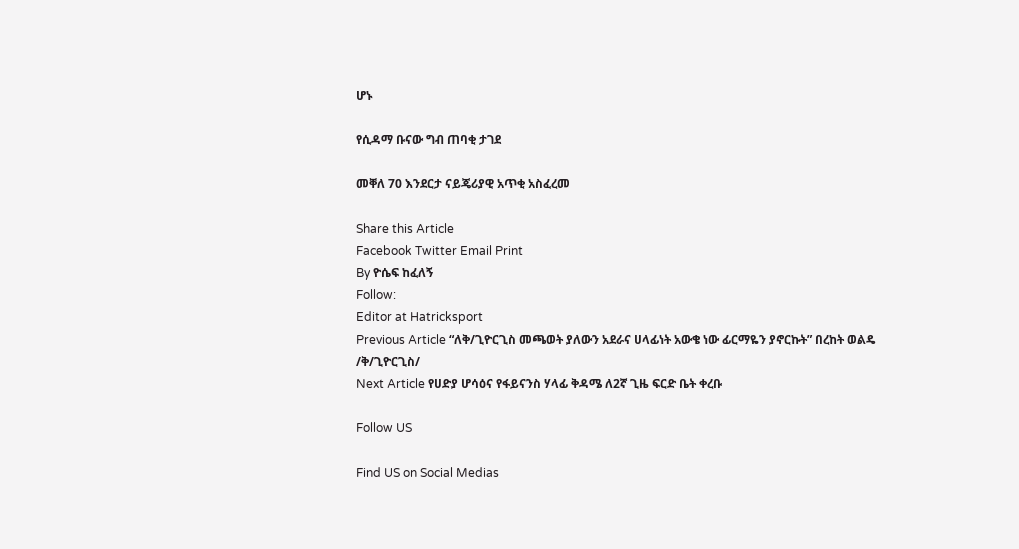ሆኑ

የሲዳማ ቡናው ግብ ጠባቂ ታገደ

መቐለ 70 እንደርታ ናይጄሪያዊ አጥቂ አስፈረመ

Share this Article
Facebook Twitter Email Print
By ዮሴፍ ከፈለኝ
Follow:
Editor at Hatricksport
Previous Article “ለቅ/ጊዮርጊስ መጫወት ያለውን አደራና ሀላፊነት አውቄ ነው ፊርማዬን ያኖርኩት” በረከት ወልዴ /ቅ/ጊዮርጊስ/
Next Article የሀድያ ሆሳዕና የፋይናንስ ሃላፊ ቅዳሜ ለ2ኛ ጊዜ ፍርድ ቤት ቀረቡ

Follow US

Find US on Social Medias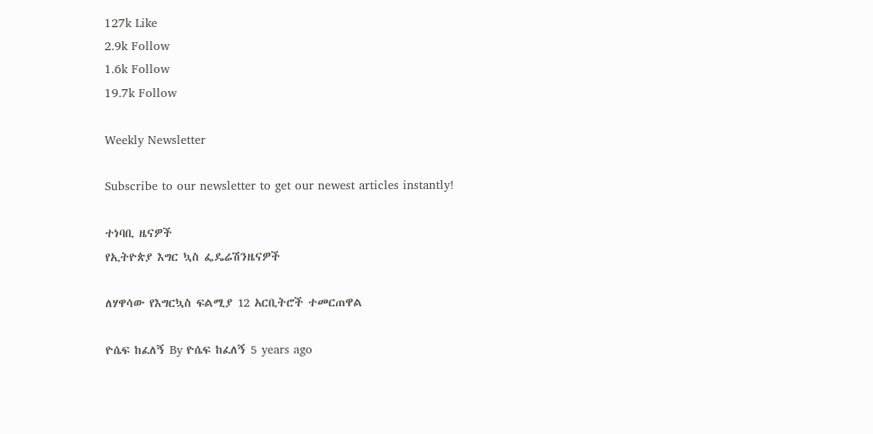127k Like
2.9k Follow
1.6k Follow
19.7k Follow

Weekly Newsletter

Subscribe to our newsletter to get our newest articles instantly!

ተነባቢ ዜናዎች
የኢትዮጵያ እግር ኳስ ፌዴሬሽንዜናዎች

ለሃዋሳው የእግርኳስ ፍልሚያ 12 አርቢትሮች ተመርጠዋል

ዮሴፍ ከፈለኝ By ዮሴፍ ከፈለኝ 5 years ago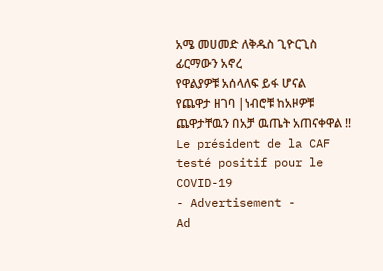አሜ መሀመድ ለቅዱስ ጊዮርጊስ ፊርማውን አኖረ
የዋልያዎቹ አሰላለፍ ይፋ ሆናል
የጨዋታ ዘገባ |ነብሮቹ ከአዞዎቹ ጨዋታቸዉን በአቻ ዉጤት አጠናቀዋል !!
Le président de la CAF testé positif pour le COVID-19
- Advertisement -
Ad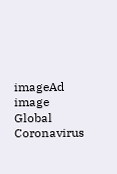imageAd image
Global Coronavirus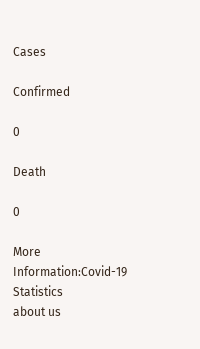Cases

Confirmed

0

Death

0

More Information:Covid-19 Statistics
about us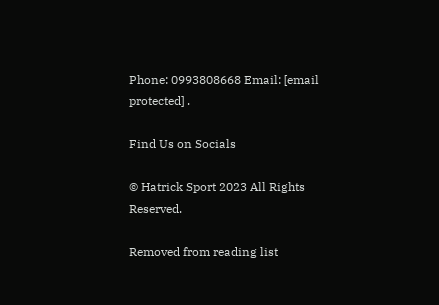Phone: 0993808668 Email: [email protected] .

Find Us on Socials

© Hatrick Sport 2023 All Rights Reserved.

Removed from reading list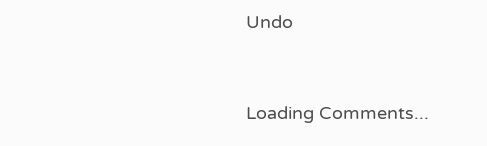Undo


Loading Comments...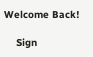Welcome Back!

    Sign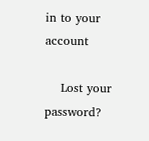in to your account

    Lost your password?